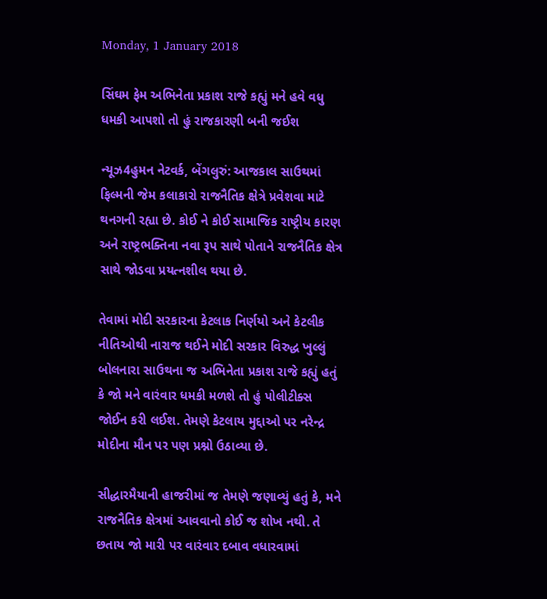Monday, 1 January 2018

સિંઘમ ફેમ અભિનેતા પ્રકાશ રાજે કહ્યું મને હવે વધુ ધમકી આપશો તો હું રાજકારણી બની જઈશ

ન્યૂઝ4હુમન નેટવર્ક, બેંગલુરું: આજકાલ સાઉથમાં ફિલ્મની જેમ કલાકારો રાજનૈતિક ક્ષેત્રે પ્રવેશવા માટે થનગની રહ્યા છે. કોઈ ને કોઈ સામાજિક રાષ્ટ્રીય કારણ અને રાષ્ટ્રભક્તિના નવા રૂપ સાથે પોતાને રાજનૈતિક ક્ષેત્ર સાથે જોડવા પ્રયત્નશીલ થયા છે.

તેવામાં મોદી સરકારના કેટલાક નિર્ણયો અને કેટલીક નીતિઓથી નારાજ થઈને મોદી સરકાર વિરુદ્ધ ખુલ્લું બોલનારા સાઉથના જ અભિનેતા પ્રકાશ રાજે કહ્યું હતું કે જો મને વારંવાર ધમકી મળશે તો હું પોલીટીક્સ જોઈન કરી લઈશ. તેમણે કેટલાય મુદ્દાઓ પર નરેન્દ્ર મોદીના મૌન પર પણ પ્રશ્નો ઉઠાવ્યા છે.

સીદ્ધારમૈયાની હાજરીમાં જ તેમણે જણાવ્યું હતું કે, મને રાજનૈતિક ક્ષેત્રમાં આવવાનો કોઈ જ શોખ નથી. તે છતાય જો મારી પર વારંવાર દબાવ વધારવામાં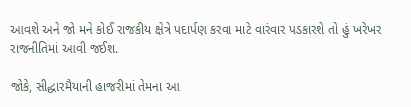આવશે અને જો મને કોઈ રાજકીય ક્ષેત્રે પદાર્પણ કરવા માટે વારંવાર પડકારશે તો હું ખરેખર રાજનીતિમાં આવી જઈશ.

જોકે, સીદ્ધારમૈયાની હાજરીમાં તેમના આ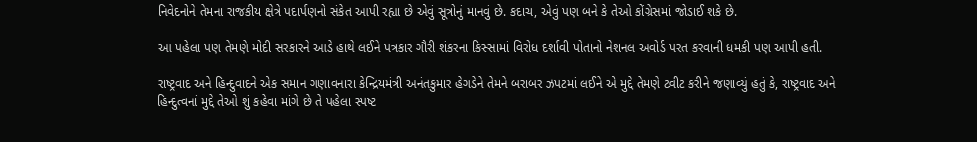નિવેદનોને તેમના રાજકીય ક્ષેત્રે પદાર્પણનો સંકેત આપી રહ્યા છે એવું સૂત્રોનું માનવું છે. કદાચ, એવું પણ બને કે તેઓ કોંગ્રેસમાં જોડાઈ શકે છે.

આ પહેલા પણ તેમણે મોદી સરકારને આડે હાથે લઈને પત્રકાર ગૌરી શંકરના કિસ્સામાં વિરોધ દર્શાવી પોતાનો નેશનલ અવોર્ડ પરત કરવાની ધમકી પણ આપી હતી.

રાષ્ટ્રવાદ અને હિન્દુવાદને એક સમાન ગણાવનારા કેન્દ્રિયમંત્રી અનંતકુમાર હેગડેને તેમને બરાબર ઝપટમાં લઈને એ મુદ્દે તેમણે ટ્વીટ કરીને જણાવ્યું હતું કે, રાષ્ટ્રવાદ અને હિન્દુત્વનાં મુદ્દે તેઓ શું કહેવા માંગે છે તે પહેલા સ્પષ્ટ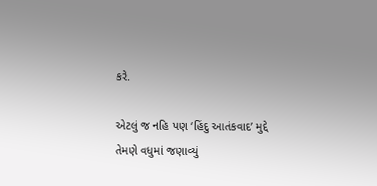કરે.

એટલું જ નહિ પણ ‘હિંદુ આતંકવાદ’ મુદ્દે તેમણે વધુમાં જણાવ્યું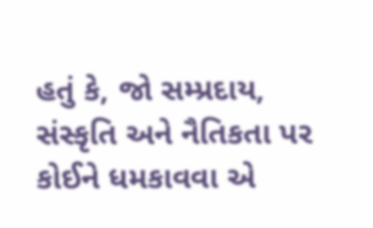હતું કે, જો સમ્પ્રદાય, સંસ્કૃતિ અને નૈતિકતા પર કોઈને ધમકાવવા એ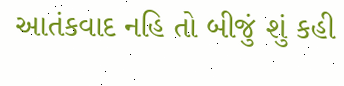આતંકવાદ નહિ તો બીજું શું કહી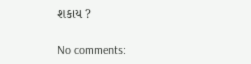શકાય ?

No comments: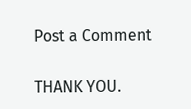Post a Comment

THANK YOU.